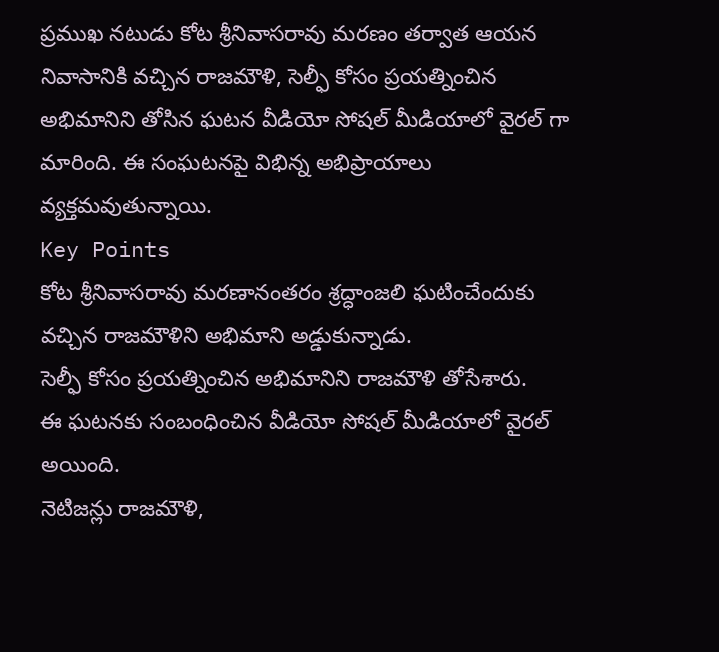ప్రముఖ నటుడు కోట శ్రీనివాసరావు మరణం తర్వాత ఆయన నివాసానికి వచ్చిన రాజమౌళి, సెల్ఫీ కోసం ప్రయత్నించిన అభిమానిని తోసిన ఘటన వీడియో సోషల్ మీడియాలో వైరల్ గా మారింది. ఈ సంఘటనపై విభిన్న అభిప్రాయాలు వ్యక్తమవుతున్నాయి.
Key Points
కోట శ్రీనివాసరావు మరణానంతరం శ్రద్ధాంజలి ఘటించేందుకు వచ్చిన రాజమౌళిని అభిమాని అడ్డుకున్నాడు.
సెల్ఫీ కోసం ప్రయత్నించిన అభిమానిని రాజమౌళి తోసేశారు.
ఈ ఘటనకు సంబంధించిన వీడియో సోషల్ మీడియాలో వైరల్ అయింది.
నెటిజన్లు రాజమౌళి,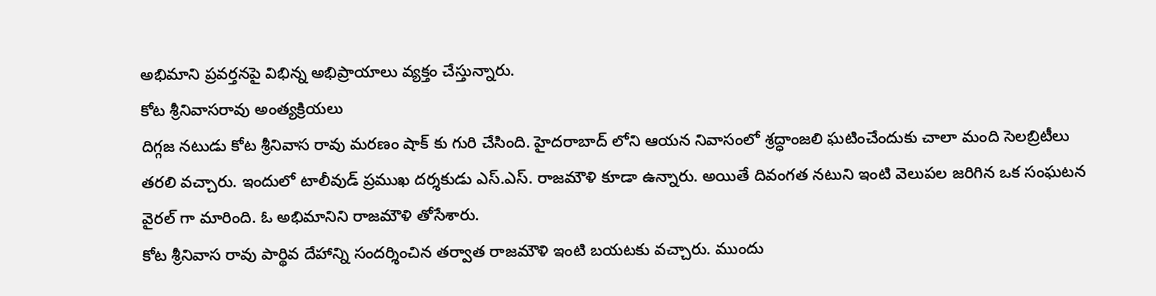అభిమాని ప్రవర్తనపై విభిన్న అభిప్రాయాలు వ్యక్తం చేస్తున్నారు.
కోట శ్రీనివాసరావు అంత్యక్రియలు
దిగ్గజ నటుడు కోట శ్రీనివాస రావు మరణం షాక్ కు గురి చేసింది. హైదరాబాద్ లోని ఆయన నివాసంలో శ్రద్ధాంజలి ఘటించేందుకు చాలా మంది సెలబ్రిటీలు తరలి వచ్చారు. ఇందులో టాలీవుడ్ ప్రముఖ దర్శకుడు ఎస్.ఎస్. రాజమౌళి కూడా ఉన్నారు. అయితే దివంగత నటుని ఇంటి వెలుపల జరిగిన ఒక సంఘటన వైరల్ గా మారింది. ఓ అభిమానిని రాజమౌళి తోసేశారు.
కోట శ్రీనివాస రావు పార్థివ దేహాన్ని సందర్శించిన తర్వాత రాజమౌళి ఇంటి బయటకు వచ్చారు. ముందు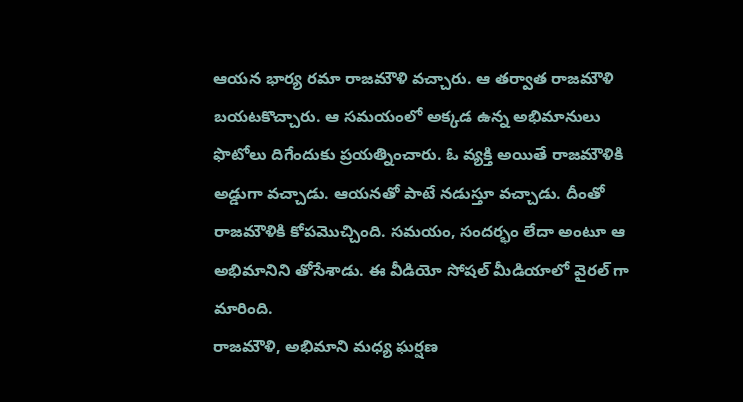ఆయన భార్య రమా రాజమౌళి వచ్చారు. ఆ తర్వాత రాజమౌళి బయటకొచ్చారు. ఆ సమయంలో అక్కడ ఉన్న అభిమానులు ఫొటోలు దిగేందుకు ప్రయత్నించారు. ఓ వ్యక్తి అయితే రాజమౌళికి అడ్డుగా వచ్చాడు. ఆయనతో పాటే నడుస్తూ వచ్చాడు. దీంతో రాజమౌళికి కోపమొచ్చింది. సమయం, సందర్భం లేదా అంటూ ఆ అభిమానిని తోసేశాడు. ఈ వీడియో సోషల్ మీడియాలో వైరల్ గా మారింది.
రాజమౌళి, అభిమాని మధ్య ఘర్షణ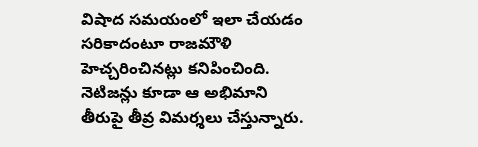విషాద సమయంలో ఇలా చేయడం సరికాదంటూ రాజమౌళి హెచ్చరించినట్లు కనిపించింది. నెటిజన్లు కూడా ఆ అభిమాని తీరుపై తీవ్ర విమర్శలు చేస్తున్నారు.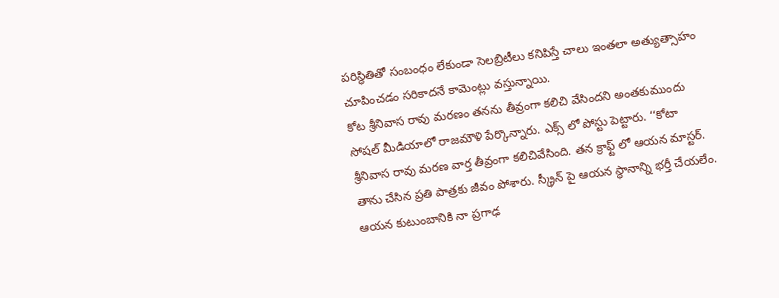పరిస్థితితో సంబంధం లేకుండా సెలబ్రిటీలు కనిపిస్తే చాలు ఇంతలా అత్యుత్సాహం చూపించడం సరికాదనే కామెంట్లు వస్తున్నాయి.
కోట శ్రీనివాస రావు మరణం తనను తీవ్రంగా కలిచి వేసిందని అంతకుముందు సోషల్ మీడియాలో రాజమౌళి పేర్కొన్నారు. ఎక్స్ లో పోస్టు పెట్టారు. ‘‘కోటా శ్రీనివాస రావు మరణ వార్త తీవ్రంగా కలిచివేసింది. తన క్రాఫ్ట్ లో ఆయన మాస్టర్. తాను చేసిన ప్రతి పాత్రకు జీవం పోశారు. స్క్రీన్ పై ఆయన స్థానాన్ని భర్తీ చేయలేం. ఆయన కుటుంబానికి నా ప్రగాఢ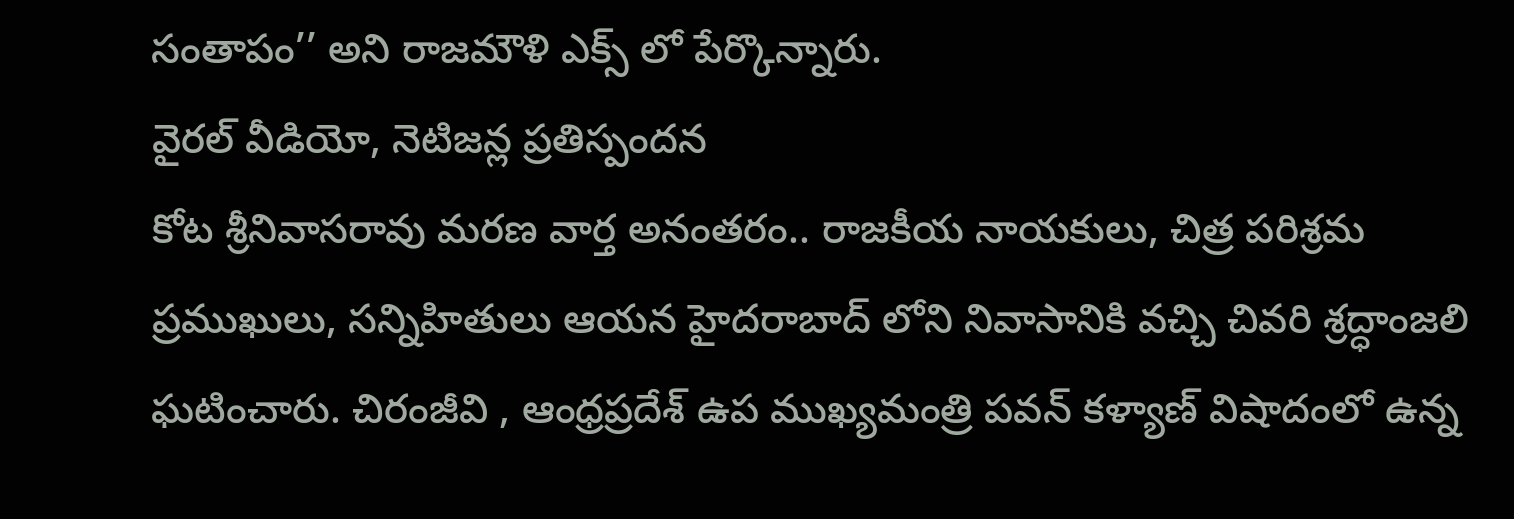సంతాపం’’ అని రాజమౌళి ఎక్స్ లో పేర్కొన్నారు.
వైరల్ వీడియో, నెటిజన్ల ప్రతిస్పందన
కోట శ్రీనివాసరావు మరణ వార్త అనంతరం.. రాజకీయ నాయకులు, చిత్ర పరిశ్రమ ప్రముఖులు, సన్నిహితులు ఆయన హైదరాబాద్ లోని నివాసానికి వచ్చి చివరి శ్రద్ధాంజలి ఘటించారు. చిరంజీవి , ఆంధ్రప్రదేశ్ ఉప ముఖ్యమంత్రి పవన్ కళ్యాణ్ విషాదంలో ఉన్న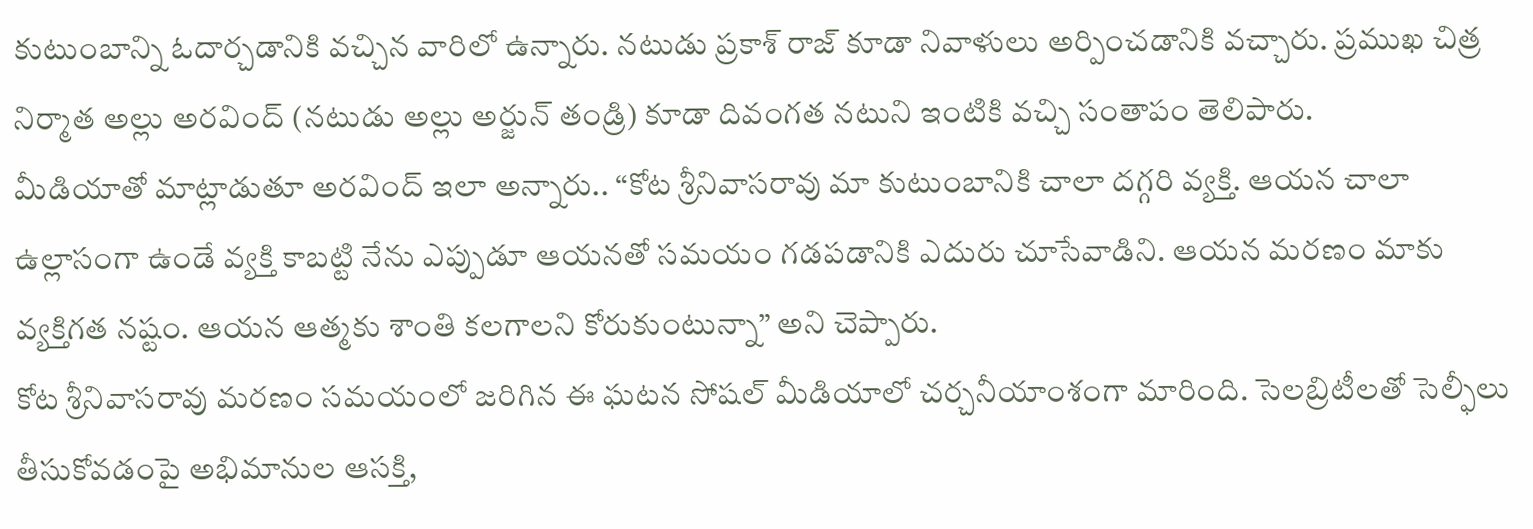కుటుంబాన్ని ఓదార్చడానికి వచ్చిన వారిలో ఉన్నారు. నటుడు ప్రకాశ్ రాజ్ కూడా నివాళులు అర్పించడానికి వచ్చారు. ప్రముఖ చిత్ర నిర్మాత అల్లు అరవింద్ (నటుడు అల్లు అర్జున్ తండ్రి) కూడా దివంగత నటుని ఇంటికి వచ్చి సంతాపం తెలిపారు.
మీడియాతో మాట్లాడుతూ అరవింద్ ఇలా అన్నారు.. “కోట శ్రీనివాసరావు మా కుటుంబానికి చాలా దగ్గరి వ్యక్తి. ఆయన చాలా ఉల్లాసంగా ఉండే వ్యక్తి కాబట్టి నేను ఎప్పుడూ ఆయనతో సమయం గడపడానికి ఎదురు చూసేవాడిని. ఆయన మరణం మాకు వ్యక్తిగత నష్టం. ఆయన ఆత్మకు శాంతి కలగాలని కోరుకుంటున్నా” అని చెప్పారు.
కోట శ్రీనివాసరావు మరణం సమయంలో జరిగిన ఈ ఘటన సోషల్ మీడియాలో చర్చనీయాంశంగా మారింది. సెలబ్రిటీలతో సెల్ఫీలు తీసుకోవడంపై అభిమానుల ఆసక్తి,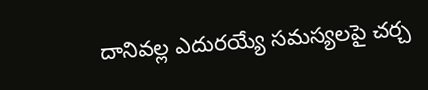దానివల్ల ఎదురయ్యే సమస్యలపై చర్చ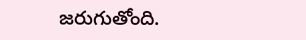జరుగుతోంది.